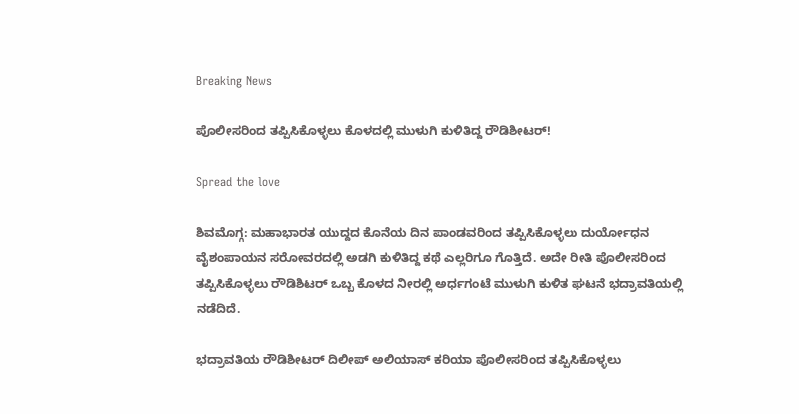Breaking News

ಪೊಲೀಸರಿಂದ ತಪ್ಪಿಸಿಕೊಳ್ಳಲು ಕೊಳದಲ್ಲಿ ಮುಳುಗಿ ಕುಳಿತಿದ್ದ ರೌಡಿಶೀಟರ್!

Spread the love

ಶಿವಮೊಗ್ಗ: ಮಹಾಭಾರತ ಯುದ್ದದ ಕೊನೆಯ ದಿನ ಪಾಂಡವರಿಂದ ತಪ್ಪಿಸಿಕೊಳ್ಳಲು ದುರ್ಯೋಧನ ವೈಶಂಪಾಯನ ಸರೋವರದಲ್ಲಿ ಅಡಗಿ ಕುಳಿತಿದ್ದ ಕಥೆ ಎಲ್ಲರಿಗೂ ಗೊತ್ತಿದೆ. ಅದೇ ರೀತಿ ಪೊಲೀಸರಿಂದ  ತಪ್ಪಿಸಿಕೊಳ್ಳಲು ರೌಡಿಶಿಟರ್‌ ಒಬ್ಬ ಕೊಳದ ನೀರಲ್ಲಿ ಅರ್ಧಗಂಟೆ ಮುಳುಗಿ ಕುಳಿತ ಘಟನೆ ಭದ್ರಾವತಿಯಲ್ಲಿ ನಡೆದಿದೆ.

ಭದ್ರಾವತಿಯ ರೌಡಿಶೀಟರ್‌ ದಿಲೀಪ್‌ ಅಲಿಯಾಸ್‌ ಕರಿಯಾ ಪೊಲೀಸರಿಂದ ತಪ್ಪಿಸಿಕೊಳ್ಳಲು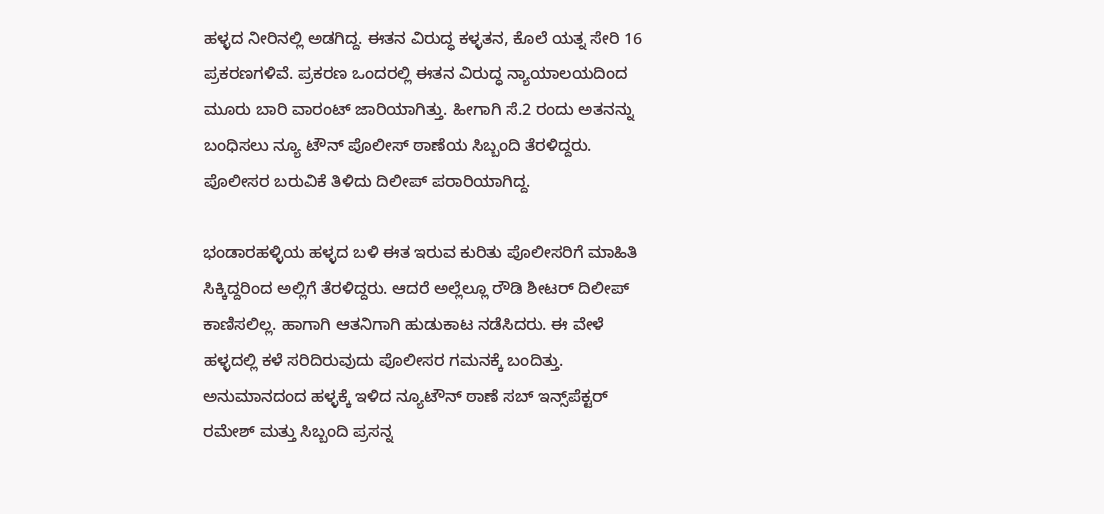ಹಳ್ಳದ ನೀರಿನಲ್ಲಿ ಅಡಗಿದ್ದ. ಈತನ ವಿರುದ್ಧ ಕಳ್ಳತನ, ಕೊಲೆ ಯತ್ನ ಸೇರಿ 16 ಪ್ರಕರಣಗಳಿವೆ. ಪ್ರಕರಣ ಒಂದರಲ್ಲಿ ಈತನ ವಿರುದ್ಧ ನ್ಯಾಯಾಲಯದಿಂದ ಮೂರು ಬಾರಿ ವಾರಂಟ್‌ ಜಾರಿಯಾಗಿತ್ತು. ಹೀಗಾಗಿ ಸೆ.2 ರಂದು ಅತನನ್ನು ಬಂಧಿಸಲು ನ್ಯೂ ಟೌನ್‌ ಪೊಲೀಸ್‌ ಠಾಣೆಯ ಸಿಬ್ಬಂದಿ ತೆರಳಿದ್ದರು. ಪೊಲೀಸರ ಬರುವಿಕೆ ತಿಳಿದು ದಿಲೀಪ್‌ ಪರಾರಿಯಾಗಿದ್ದ.

ಭಂಡಾರಹಳ್ಳಿಯ ಹಳ್ಳದ ಬಳಿ ಈತ ಇರುವ ಕುರಿತು ಪೊಲೀಸರಿಗೆ ಮಾಹಿತಿ ಸಿಕ್ಕಿದ್ದರಿಂದ ಅಲ್ಲಿಗೆ ತೆರಳಿದ್ದರು. ಆದರೆ ಅಲ್ಲೆಲ್ಲೂ ರೌಡಿ ಶೀಟರ್‌ ದಿಲೀಪ್‌ ಕಾಣಿಸಲಿಲ್ಲ. ಹಾಗಾಗಿ ಆತನಿಗಾಗಿ ಹುಡುಕಾಟ ನಡೆಸಿದರು. ಈ ವೇಳೆ ಹಳ್ಳದಲ್ಲಿ ಕಳೆ ಸರಿದಿರುವುದು ಪೊಲೀಸರ ಗಮನಕ್ಕೆ ಬಂದಿತ್ತು. ಅನುಮಾನದಂದ ಹಳ್ಳಕ್ಕೆ ಇಳಿದ ನ್ಯೂಟೌನ್‌ ಠಾಣೆ ಸಬ್‌ ಇನ್ಸ್‌ಪೆಕ್ಟರ್‌ ರಮೇಶ್‌ ಮತ್ತು ಸಿಬ್ಬಂದಿ ಪ್ರಸನ್ನ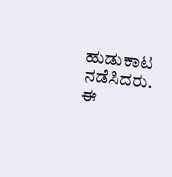ಹುಡುಕಾಟ ನಡೆಸಿದರು. ಈ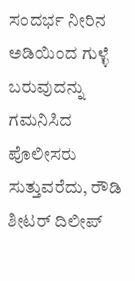ಸಂದರ್ಭ ನೀರಿನ ಅಡಿಯಿಂದ ಗುಳ್ಳೆ ಬರುವುದನ್ನು ಗಮನಿಸಿದ ಪೊಲೀಸರು ಸುತ್ತುವರೆದು, ರೌಡಿ ಶೀಟರ್‌ ದಿಲೀಪ್‌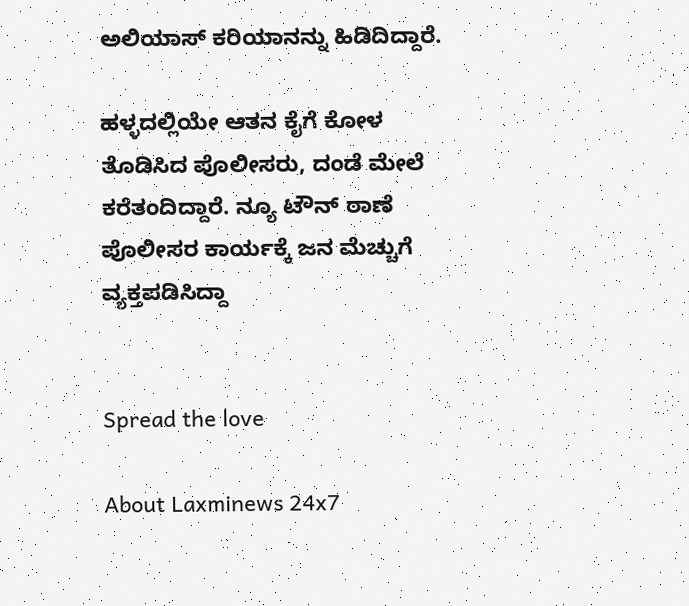ಅಲಿಯಾಸ್‌ ಕರಿಯಾನನ್ನು ಹಿಡಿದಿದ್ದಾರೆ.

ಹಳ್ಳದಲ್ಲಿಯೇ ಆತನ ಕೈಗೆ ಕೋಳ ತೊಡಿಸಿದ ಪೊಲೀಸರು, ದಂಡೆ ಮೇಲೆ ಕರೆತಂದಿದ್ದಾರೆ. ನ್ಯೂ ಟೌನ್‌ ಠಾಣೆ ಪೊಲೀಸರ ಕಾರ್ಯಕ್ಕೆ ಜನ ಮೆಚ್ಚುಗೆ ವ್ಯಕ್ತಪಡಿಸಿದ್ದಾ


Spread the love

About Laxminews 24x7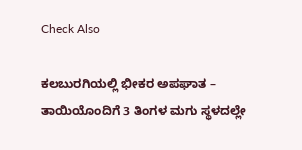Check Also

ಕಲಬುರಗಿಯಲ್ಲಿ ಭೀಕರ ಅಪಘಾತ – ತಾಯಿಯೊಂದಿಗೆ 3 ತಿಂಗಳ ಮಗು ಸ್ಥಳದಲ್ಲೇ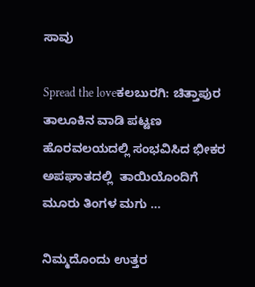ಸಾವು

Spread the loveಕಲಬುರಗಿ: ಚಿತ್ತಾಪುರ ತಾಲೂಕಿನ ವಾಡಿ ಪಟ್ಟಣ ಹೊರವಲಯದಲ್ಲಿ ಸಂಭವಿಸಿದ ಭೀಕರ ಅಪಘಾತದಲ್ಲಿ  ತಾಯಿಯೊಂದಿಗೆ ಮೂರು ತಿಂಗಳ ಮಗು …

ನಿಮ್ಮದೊಂದು ಉತ್ತರ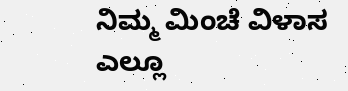ನಿಮ್ಮ ಮಿಂಚೆ ವಿಳಾಸ ಎಲ್ಲೂ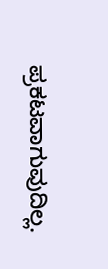ಪ್ರಕಟವಾಗುವುದಿಲ್ಲ.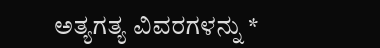ಅತ್ಯಗತ್ಯ ವಿವರಗಳನ್ನು *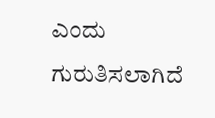ಎಂದು ಗುರುತಿಸಲಾಗಿದೆ